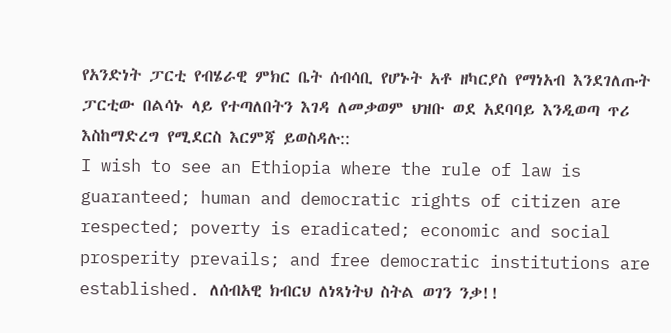የአንድነት ፓርቲ የብሄራዊ ምክር ቤት ሰብሳቢ የሆኑት አቶ ዘካርያስ የማነአብ እንደገለጡት ፓርቲው በልሳኑ ላይ የተጣለበትን እገዳ ለመቃወም ህዝቡ ወደ አደባባይ እንዲወጣ ጥሪ እስከማድረግ የሚደርስ እርምጃ ይወስዳሉ::
I wish to see an Ethiopia where the rule of law is guaranteed; human and democratic rights of citizen are respected; poverty is eradicated; economic and social prosperity prevails; and free democratic institutions are established. ለሰብአዊ ክብርህ ለነጻነትህ ስትል ወገን ንቃ!!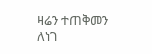ዛሬን ተጠቅመን ለነገ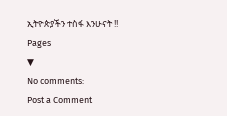ኢትዮጵያችን ተስፋ እንሁናት !!
Pages
▼
No comments:
Post a Comment